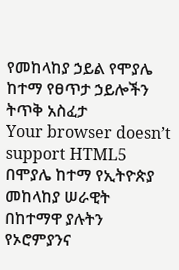የመከላከያ ኃይል የሞያሌ ከተማ የፀጥታ ኃይሎችን ትጥቅ አስፈታ
Your browser doesn’t support HTML5
በሞያሌ ከተማ የኢትዮጵያ መከላከያ ሠራዊት በከተማዋ ያሉትን የኦሮምያንና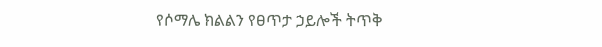የሶማሌ ክልልን የፀጥታ ኃይሎች ትጥቅ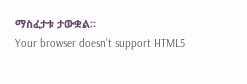ማስፈታቱ ታውቋል።
Your browser doesn’t support HTML5